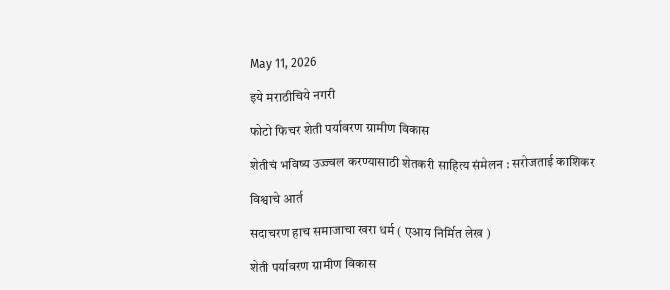May 11, 2026

इये मराठीचिये नगरी

फोटो फिचर शेती पर्यावरण ग्रामीण विकास

शेतीचं भविष्य उज्ज्वल करण्यासाठी शेतकरी साहित्य संमेलन : सरोजताई काशिकर

विश्वाचे आर्त

सदाचरण हाच समाजाचा खरा धर्म ( एआय निर्मित लेख )

शेती पर्यावरण ग्रामीण विकास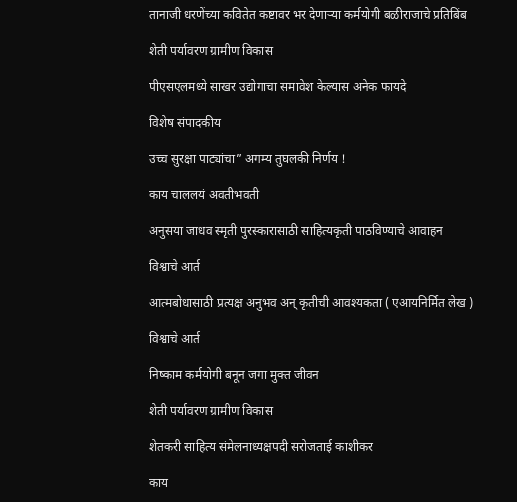तानाजी धरणेंच्या कवितेत कष्टावर भर देणाऱ्या कर्मयोगी बळीराजाचे प्रतिबिंब

शेती पर्यावरण ग्रामीण विकास

पीएसएलमध्ये साखर उद्योगाचा समावेश केल्यास अनेक फायदे

विशेष संपादकीय

उच्च सुरक्षा पाट्यांचा” अगम्य तुघलकी निर्णय !

काय चाललयं अवतीभवती

अनुसया जाधव स्मृती पुरस्कारासाठी साहित्यकृती पाठविण्याचे आवाहन

विश्वाचे आर्त

आत्मबोधासाठी प्रत्यक्ष अनुभव अन् कृतीची आवश्यकता ( एआयनिर्मित लेख )

विश्वाचे आर्त

निष्काम कर्मयोगी बनून जगा मुक्त जीवन

शेती पर्यावरण ग्रामीण विकास

शेतकरी साहित्य संमेलनाध्यक्षपदी सरोजताई काशीकर

काय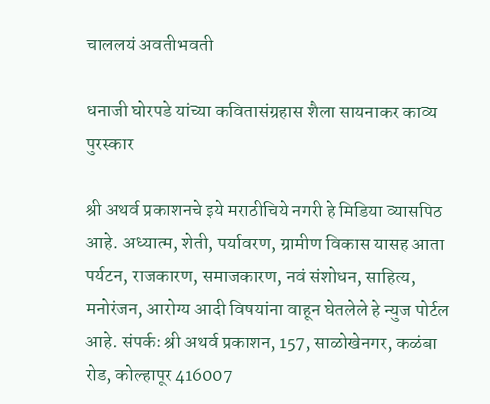चाललयं अवतीभवती

धनाजी घोरपडे यांच्या कवितासंग्रहास शैला सायनाकर काव्य पुरस्कार

श्री अथर्व प्रकाशनचे इये मराठीचिये नगरी हे मिडिया व्यासपिठ आहे. अध्यात्म, शेती, पर्यावरण, ग्रामीण विकास यासह आता पर्यटन, राजकारण, समाजकारण, नवं संशोधन, साहित्य, मनोरंजन, आरोग्य आदी विषयांना वाहून घेतलेले हे न्युज पोर्टल आहे. संपर्कः श्री अथर्व प्रकाशन, 157, साळोखेनगर, कळंबा रोड, कोल्हापूर 416007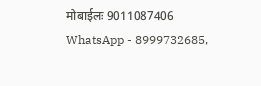मोबाईलः 9011087406 WhatsApp - 8999732685,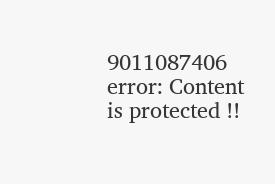9011087406
error: Content is protected !!